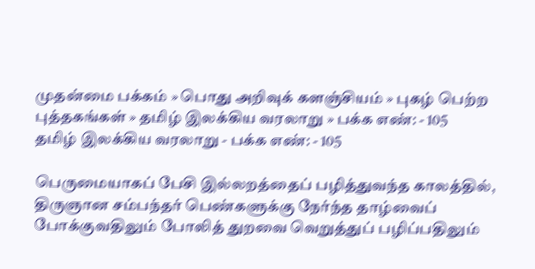முதன்மை பக்கம் » பொது அறிவுக் களஞ்சியம் » புகழ் பெற்ற புத்தகங்கள் » தமிழ் இலக்கிய வரலாறு » பக்க எண்: - 105
தமிழ் இலக்கிய வரலாறு - பக்க எண்: - 105

பெருமையாகப் பேசி இல்லறத்தைப் பழித்துவந்த காலத்தில், திருஞான சம்பந்தர் பெண்களுக்கு நேர்ந்த தாழ்வைப் போக்குவதிலும் போலித் துறவை வெறுத்துப் பழிப்பதிலும்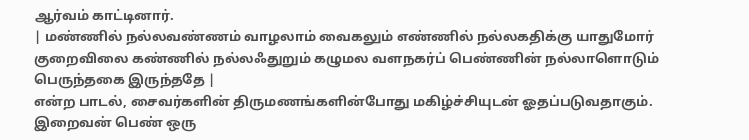ஆர்வம் காட்டினார்.
| மண்ணில் நல்லவண்ணம் வாழலாம் வைகலும் எண்ணில் நல்லகதிக்கு யாதுமோர் குறைவிலை கண்ணில் நல்லஃதுறும் கழுமல வளநகர்ப் பெண்ணின் நல்லாளொடும் பெருந்தகை இருந்ததே |
என்ற பாடல், சைவர்களின் திருமணங்களின்போது மகிழ்ச்சியுடன் ஓதப்படுவதாகும். இறைவன் பெண் ஒரு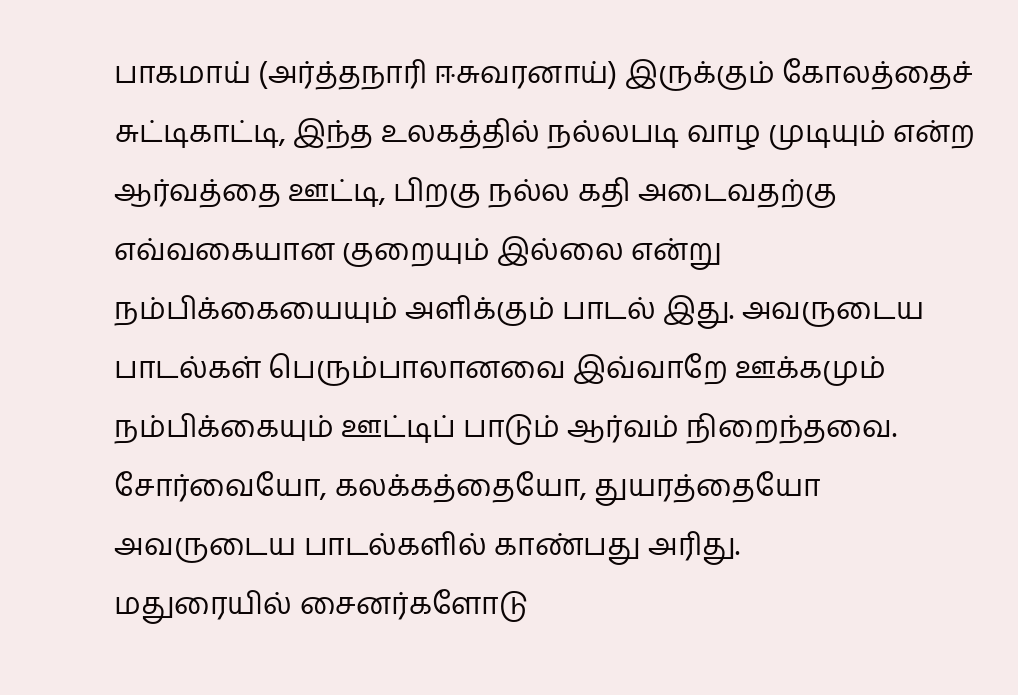பாகமாய் (அர்த்தநாரி ஈசுவரனாய்) இருக்கும் கோலத்தைச் சுட்டிகாட்டி, இந்த உலகத்தில் நல்லபடி வாழ முடியும் என்ற ஆர்வத்தை ஊட்டி, பிறகு நல்ல கதி அடைவதற்கு எவ்வகையான குறையும் இல்லை என்று நம்பிக்கையையும் அளிக்கும் பாடல் இது. அவருடைய பாடல்கள் பெரும்பாலானவை இவ்வாறே ஊக்கமும் நம்பிக்கையும் ஊட்டிப் பாடும் ஆர்வம் நிறைந்தவை. சோர்வையோ, கலக்கத்தையோ, துயரத்தையோ அவருடைய பாடல்களில் காண்பது அரிது.
மதுரையில் சைனர்களோடு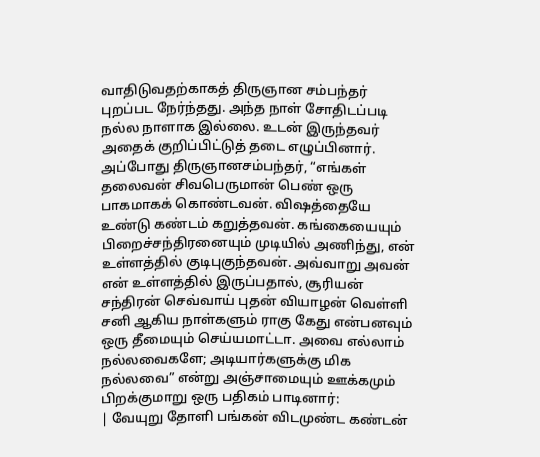வாதிடுவதற்காகத் திருஞான சம்பந்தர் புறப்பட நேர்ந்தது. அந்த நாள் சோதிடப்படி நல்ல நாளாக இல்லை. உடன் இருந்தவர் அதைக் குறிப்பிட்டுத் தடை எழுப்பினார். அப்போது திருஞானசம்பந்தர், “எங்கள் தலைவன் சிவபெருமான் பெண் ஒரு பாகமாகக் கொண்டவன். விஷத்தையே உண்டு கண்டம் கறுத்தவன். கங்கையையும் பிறைச்சந்திரனையும் முடியில் அணிந்து, என் உள்ளத்தில் குடிபுகுந்தவன். அவ்வாறு அவன் என் உள்ளத்தில் இருப்பதால், சூரியன் சந்திரன் செவ்வாய் புதன் வியாழன் வெள்ளி சனி ஆகிய நாள்களும் ராகு கேது என்பனவும் ஒரு தீமையும் செய்யமாட்டா. அவை எல்லாம் நல்லவைகளே; அடியார்களுக்கு மிக நல்லவை” என்று அஞ்சாமையும் ஊக்கமும் பிறக்குமாறு ஒரு பதிகம் பாடினார்:
| வேயுறு தோளி பங்கன் விடமுண்ட கண்டன்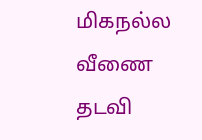மிகநல்ல வீணை தடவி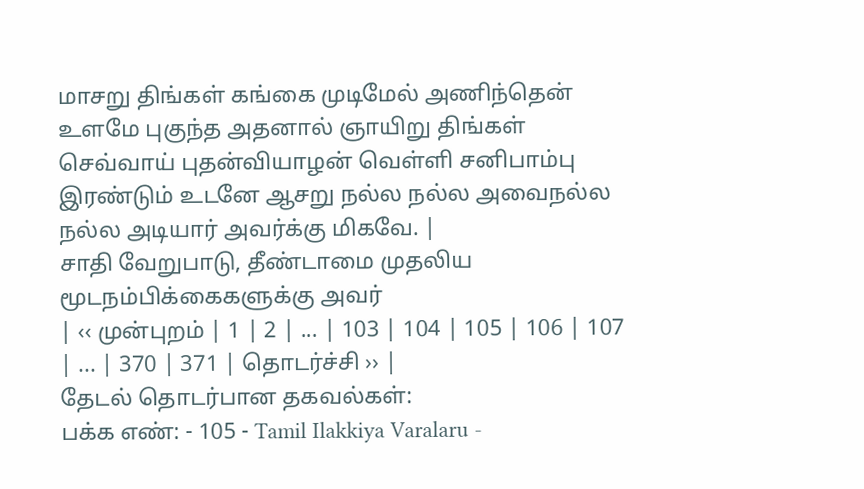மாசறு திங்கள் கங்கை முடிமேல் அணிந்தென் உளமே புகுந்த அதனால் ஞாயிறு திங்கள் செவ்வாய் புதன்வியாழன் வெள்ளி சனிபாம்பு இரண்டும் உடனே ஆசறு நல்ல நல்ல அவைநல்ல நல்ல அடியார் அவர்க்கு மிகவே. |
சாதி வேறுபாடு, தீண்டாமை முதலிய மூடநம்பிக்கைகளுக்கு அவர்
| ‹‹ முன்புறம் | 1 | 2 | ... | 103 | 104 | 105 | 106 | 107 | ... | 370 | 371 | தொடர்ச்சி ›› |
தேடல் தொடர்பான தகவல்கள்:
பக்க எண்: - 105 - Tamil Ilakkiya Varalaru -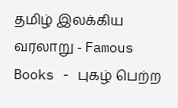தமிழ் இலக்கிய வரலாறு - Famous Books - புகழ் பெற்ற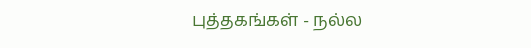புத்தகங்கள் - நல்ல